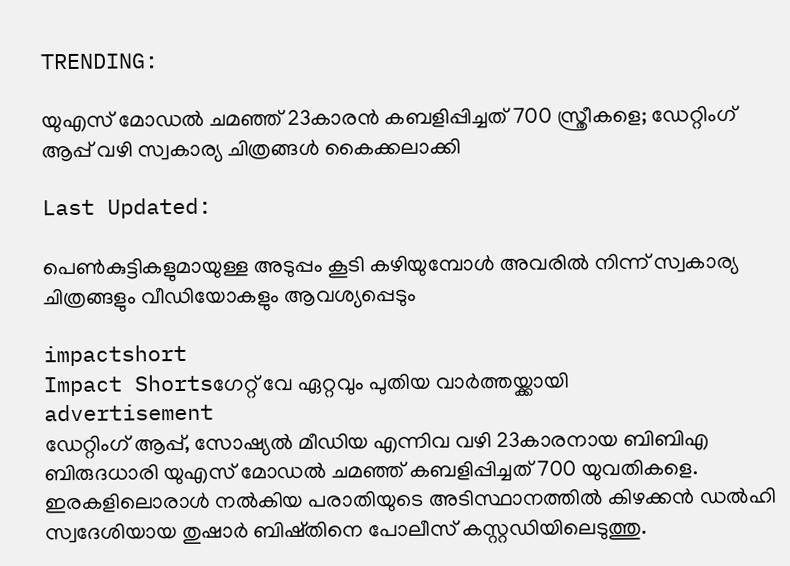TRENDING:

യുഎസ് മോഡല്‍ ചമഞ്ഞ് 23കാരന്‍ കബളിപ്പിച്ചത് 700 സ്ത്രീകളെ; ഡേറ്റിംഗ് ആപ്പ് വഴി സ്വകാര്യ ചിത്രങ്ങള്‍ കൈക്കലാക്കി

Last Updated:

പെണ്‍കുട്ടികളുമായുള്ള അടുപ്പം കൂടി കഴിയുമ്പോള്‍ അവരില്‍ നിന്ന് സ്വകാര്യ ചിത്രങ്ങളും വീഡിയോകളും ആവശ്യപ്പെടും

impactshort
Impact Shortsഗേറ്റ് വേ ഏറ്റവും പുതിയ വാർത്തയ്ക്കായി
advertisement
ഡേറ്റിംഗ് ആപ്പ്, സോഷ്യൽ മീഡിയ എന്നിവ വഴി 23കാരനായ ബിബിഎ ബിരുദധാരി യുഎസ് മോഡല്‍ ചമഞ്ഞ് കബളിപ്പിച്ചത് 700 യുവതികളെ. ഇരകളിലൊരാൾ നൽകിയ പരാതിയുടെ അടിസ്ഥാനത്തിൽ കിഴക്കൻ ഡൽഹി സ്വദേശിയായ തുഷാര്‍ ബിഷ്തിനെ പോലീസ് കസ്റ്റഡിയിലെടുത്തു.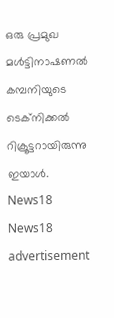ഒരു പ്രമുഖ മള്‍ട്ടിനാഷണല്‍ കമ്പനിയുടെ ടെക്‌നിക്കല്‍ റിക്രൂട്ടറായിരുന്നു ഇയാള്‍.
News18
News18
advertisement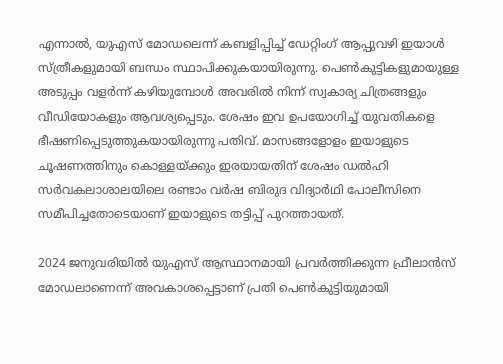എന്നാല്‍, യുഎസ് മോഡലെന്ന് കബളിപ്പിച്ച് ഡേറ്റിംഗ് ആപ്പുവഴി ഇയാള്‍ സ്ത്രീകളുമായി ബന്ധം സ്ഥാപിക്കുകയായിരുന്നു. പെണ്‍കുട്ടികളുമായുള്ള അടുപ്പം വളര്‍ന്ന് കഴിയുമ്പോള്‍ അവരില്‍ നിന്ന് സ്വകാര്യ ചിത്രങ്ങളും വീഡിയോകളും ആവശ്യപ്പെടും. ശേഷം ഇവ ഉപയോഗിച്ച് യുവതികളെ ഭീഷണിപ്പെടുത്തുകയായിരുന്നു പതിവ്. മാസങ്ങളോളം ഇയാളുടെ ചൂഷണത്തിനും കൊള്ളയ്ക്കും ഇരയായതിന് ശേഷം ഡല്‍ഹി സര്‍വകലാശാലയിലെ രണ്ടാം വര്‍ഷ ബിരുദ വിദ്യാര്‍ഥി പോലീസിനെ സമീപിച്ചതോടെയാണ് ഇയാളുടെ തട്ടിപ്പ് പുറത്തായത്.

2024 ജനുവരിയില്‍ യുഎസ് ആസ്ഥാനമായി പ്രവര്‍ത്തിക്കുന്ന ഫ്രീലാന്‍സ് മോഡലാണെന്ന് അവകാശപ്പെട്ടാണ് പ്രതി പെണ്‍കുട്ടിയുമായി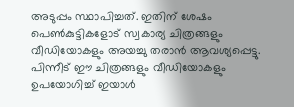അടുപ്പം സ്ഥാപിച്ചത്. ഇതിന് ശേഷം പെണ്‍കുട്ടികളോട് സ്വകാര്യ ചിത്രങ്ങളും വീഡിയോകളും അയച്ചു തരാൻ ആവശ്യപ്പെട്ടു. പിന്നീട് ഈ ചിത്രങ്ങളും വീഡിയോകളും ഉപയോഗിച്ച് ഇയാള്‍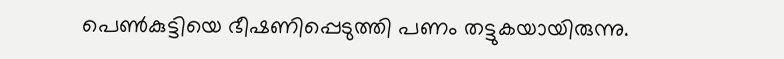പെണ്‍കുട്ടിയെ ഭീഷണിപ്പെടുത്തി പണം തട്ടുകയായിരുന്നു.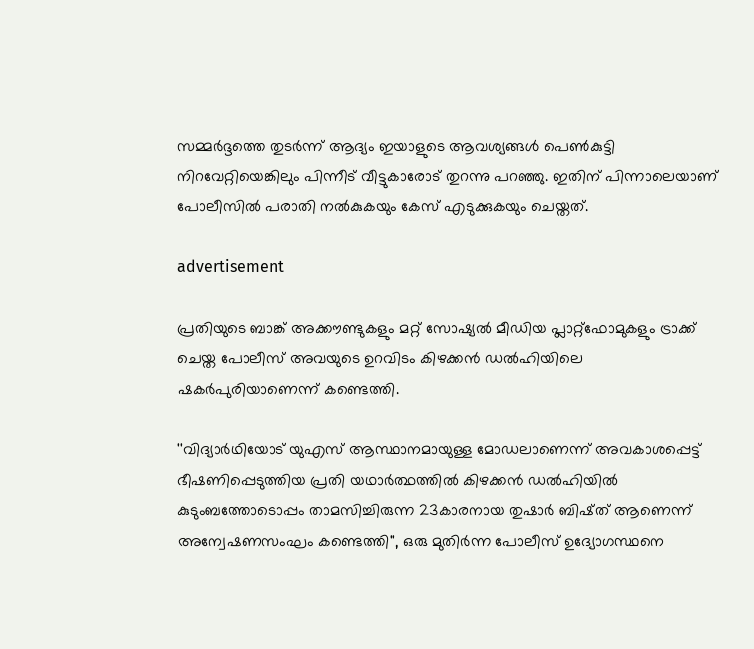സമ്മര്‍ദ്ദത്തെ തുടര്‍ന്ന് ആദ്യം ഇയാളുടെ ആവശ്യങ്ങള്‍ പെണ്‍കുട്ടി നിറവേറ്റിയെങ്കിലും പിന്നീട് വീട്ടുകാരോട് തുറന്നു പറഞ്ഞു. ഇതിന് പിന്നാലെയാണ് പോലീസിൽ പരാതി നല്‍കുകയും കേസ് എടുക്കുകയും ചെയ്തത്.

advertisement

പ്രതിയുടെ ബാങ്ക് അക്കൗണ്ടുകളും മറ്റ് സോഷ്യല്‍ മീഡിയ പ്ലാറ്റ്‌ഫോമുകളും ട്രാക്ക് ചെയ്ത പോലീസ് അവയുടെ ഉറവിടം കിഴക്കന്‍ ഡല്‍ഹിയിലെ ഷകര്‍പുരിയാണെന്ന് കണ്ടെത്തി.

''വിദ്യാര്‍ഥിയോട് യുഎസ് ആസ്ഥാനമായുള്ള മോഡലാണെന്ന് അവകാശപ്പെട്ട് ഭീഷണിപ്പെടുത്തിയ പ്രതി യഥാര്‍ത്ഥത്തില്‍ കിഴക്കന്‍ ഡല്‍ഹിയില്‍ കുടുംബത്തോടൊപ്പം താമസിച്ചിരുന്ന 23കാരനായ തുഷാര്‍ ബിഷ്ത് ആണെന്ന് അന്വേഷണസംഘം കണ്ടെത്തി'', ഒരു മുതിര്‍ന്ന പോലീസ് ഉദ്യോഗസ്ഥനെ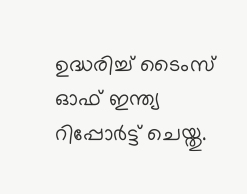ഉദ്ധരിച്ച് ടൈംസ് ഓഫ് ഇന്ത്യ റിപ്പോര്‍ട്ട് ചെയ്തു.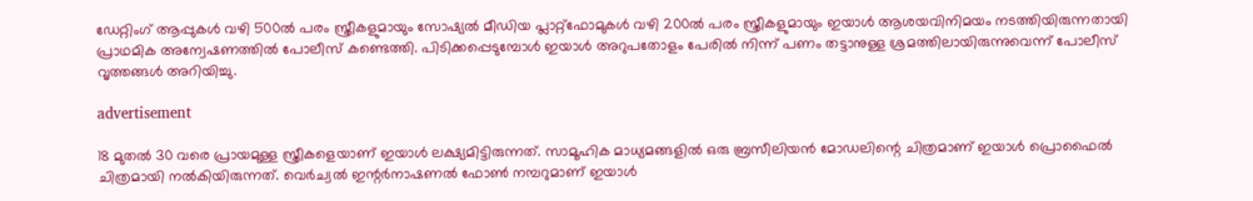ഡേറ്റിംഗ് ആപ്പുകള്‍ വഴി 500ല്‍ പരം സ്ത്രീകളുമായും സോഷ്യല്‍ മീഡിയ പ്ലാറ്റ്‌ഫോമുകള്‍ വഴി 200ല്‍ പരം സ്ത്രീകളുമായും ഇയാള്‍ ആശയവിനിമയം നടത്തിയിരുന്നതായി പ്രാഥമിക അന്വേഷണത്തില്‍ പോലീസ് കണ്ടെത്തി. പിടിക്കപ്പെടുമ്പോള്‍ ഇയാള്‍ അറുപതോളം പേരിൽ നിന്ന് പണം തട്ടാനുള്ള ശ്രമത്തിലായിരുന്നുവെന്ന് പോലീസ് വൃത്തങ്ങള്‍ അറിയിച്ചു.

advertisement

18 മുതല്‍ 30 വരെ പ്രായമുള്ള സ്ത്രീകളെയാണ് ഇയാള്‍ ലക്ഷ്യമിട്ടിരുന്നത്. സാമൂഹിക മാധ്യമങ്ങളില്‍ ഒരു ബ്രസീലിയന്‍ മോഡലിന്റെ ചിത്രമാണ് ഇയാള്‍ പ്രൊഫൈല്‍ ചിത്രമായി നല്‍കിയിരുന്നത്. വെര്‍ച്വല്‍ ഇന്റര്‍നാഷണല്‍ ഫോണ്‍ നമ്പറുമാണ് ഇയാള്‍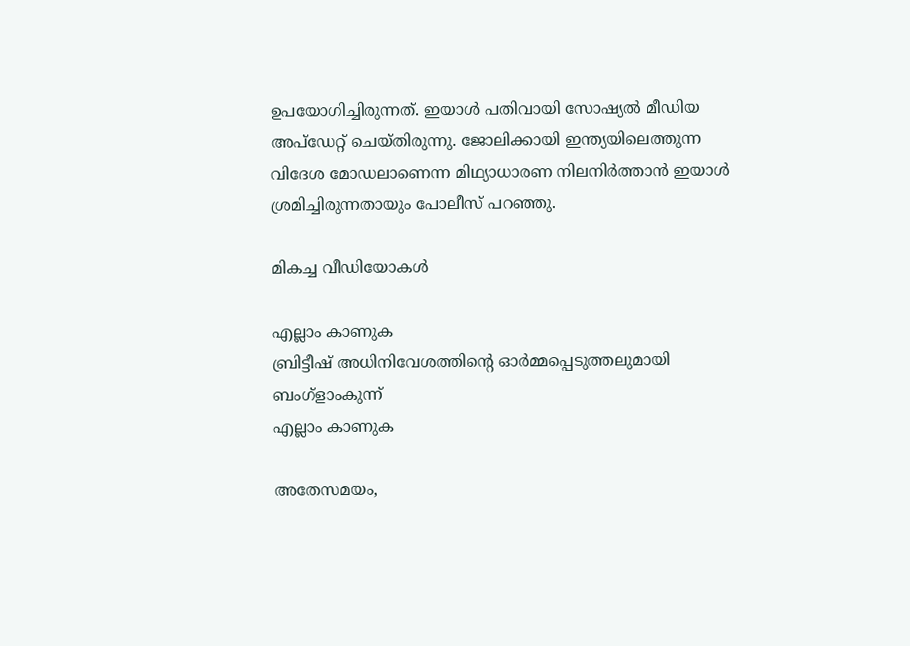ഉപയോഗിച്ചിരുന്നത്. ഇയാള്‍ പതിവായി സോഷ്യല്‍ മീഡിയ അപ്‌ഡേറ്റ് ചെയ്തിരുന്നു. ജോലിക്കായി ഇന്ത്യയിലെത്തുന്ന വിദേശ മോഡലാണെന്ന മിഥ്യാധാരണ നിലനിര്‍ത്താന്‍ ഇയാള്‍ ശ്രമിച്ചിരുന്നതായും പോലീസ് പറഞ്ഞു.

മികച്ച വീഡിയോകൾ

എല്ലാം കാണുക
ബ്രിട്ടീഷ് അധിനിവേശത്തിൻ്റെ ഓർമ്മപ്പെടുത്തലുമായി ബംഗ്ളാംകുന്ന്
എല്ലാം കാണുക

അതേസമയം,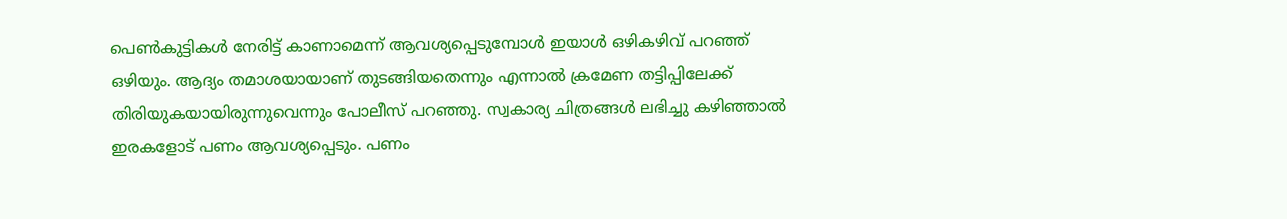പെണ്‍കുട്ടികള്‍ നേരിട്ട് കാണാമെന്ന് ആവശ്യപ്പെടുമ്പോള്‍ ഇയാള്‍ ഒഴികഴിവ് പറഞ്ഞ് ഒഴിയും. ആദ്യം തമാശയായാണ് തുടങ്ങിയതെന്നും എന്നാല്‍ ക്രമേണ തട്ടിപ്പിലേക്ക് തിരിയുകയായിരുന്നുവെന്നും പോലീസ് പറഞ്ഞു. സ്വകാര്യ ചിത്രങ്ങള്‍ ലഭിച്ചു കഴിഞ്ഞാല്‍ ഇരകളോട് പണം ആവശ്യപ്പെടും. പണം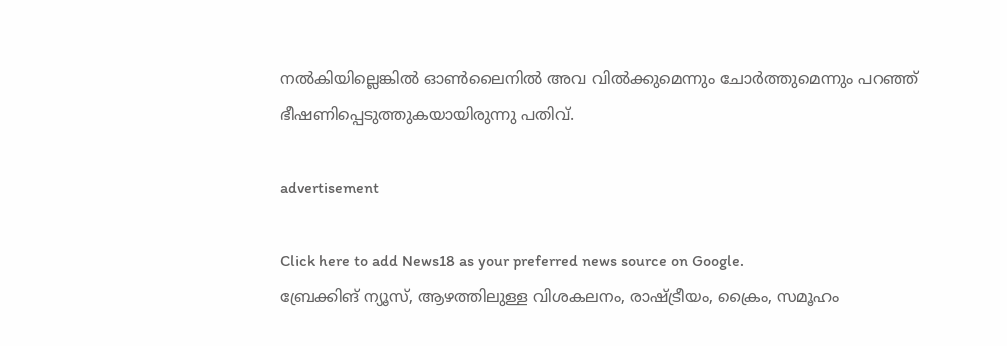നല്‍കിയില്ലെങ്കില്‍ ഓണ്‍ലൈനില്‍ അവ വില്‍ക്കുമെന്നും ചോര്‍ത്തുമെന്നും പറഞ്ഞ് ഭീഷണിപ്പെടുത്തുകയായിരുന്നു പതിവ്.

advertisement

Click here to add News18 as your preferred news source on Google.
ബ്രേക്കിങ് ന്യൂസ്, ആഴത്തിലുള്ള വിശകലനം, രാഷ്ട്രീയം, ക്രൈം, സമൂഹം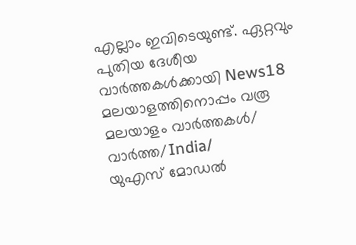എല്ലാം ഇവിടെയുണ്ട്. ഏറ്റവും പുതിയ ദേശീയ വാർത്തകൾക്കായി News18 മലയാളത്തിനൊപ്പം വരൂ
മലയാളം വാർത്തകൾ/ വാർത്ത/India/
യുഎസ് മോഡല്‍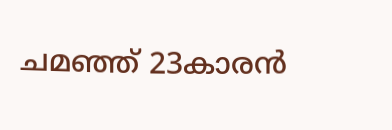ചമഞ്ഞ് 23കാരന്‍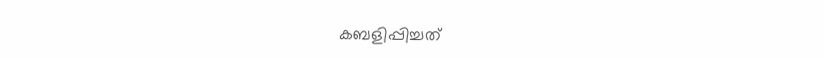കബളിപ്പിച്ചത്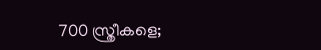700 സ്ത്രീകളെ;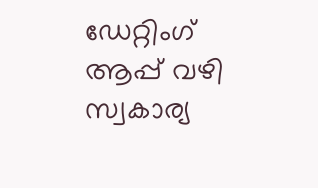ഡേറ്റിംഗ് ആപ്പ് വഴി സ്വകാര്യ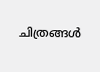ചിത്രങ്ങള്‍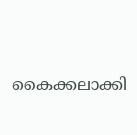കൈക്കലാക്കി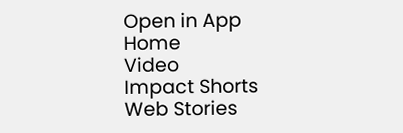Open in App
Home
Video
Impact Shorts
Web Stories